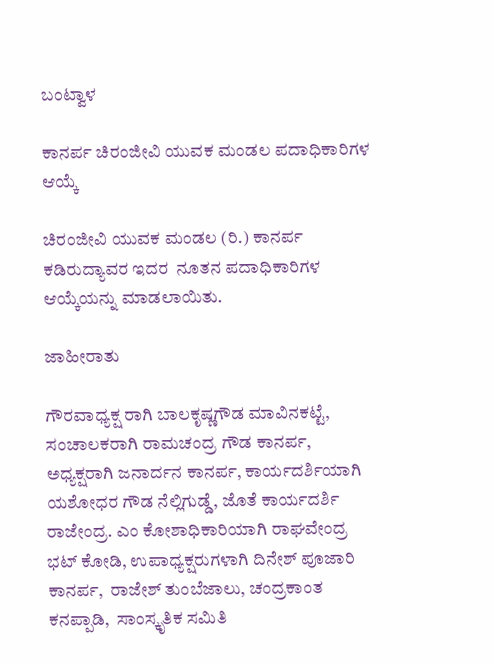ಬಂಟ್ವಾಳ

ಕಾನರ್ಪ ಚಿರಂಜೀವಿ ಯುವಕ ಮಂಡಲ ಪದಾಧಿಕಾರಿಗಳ ಆಯ್ಕೆ

ಚಿರಂಜೀವಿ ಯುವಕ ಮಂಡಲ (ರಿ.) ಕಾನರ್ಪ ಕಡಿರುದ್ಯಾವರ ಇದರ  ನೂತನ ಪದಾಧಿಕಾರಿಗಳ ಆಯ್ಕೆಯನ್ನು ಮಾಡಲಾಯಿತು.

ಜಾಹೀರಾತು

ಗೌರವಾಧ್ಯಕ್ಷ ರಾಗಿ ಬಾಲಕೃಷ್ಣಗೌಡ ಮಾವಿನಕಟ್ಟೆ, ಸಂಚಾಲಕರಾಗಿ ರಾಮಚಂದ್ರ ಗೌಡ ಕಾನರ್ಪ, ಅಧ್ಯಕ್ಷರಾಗಿ ಜನಾರ್ದನ ಕಾನರ್ಪ, ಕಾರ್ಯದರ್ಶಿಯಾಗಿ ಯಶೋಧರ ಗೌಡ ನೆಲ್ಲಿಗುಡ್ಡೆ, ಜೊತೆ ಕಾರ್ಯದರ್ಶಿ ರಾಜೇಂದ್ರ. ಎಂ ಕೋಶಾಧಿಕಾರಿಯಾಗಿ ರಾಘವೇಂದ್ರ ಭಟ್ ಕೋಡಿ, ಉಪಾಧ್ಯಕ್ಷರುಗಳಾಗಿ ದಿನೇಶ್ ಪೂಜಾರಿ ಕಾನರ್ಪ,  ರಾಜೇಶ್ ತುಂಬೆಜಾಲು, ಚಂದ್ರಕಾಂತ ಕನಪ್ಪಾಡಿ,  ಸಾಂಸ್ಕೃತಿಕ ಸಮಿತಿ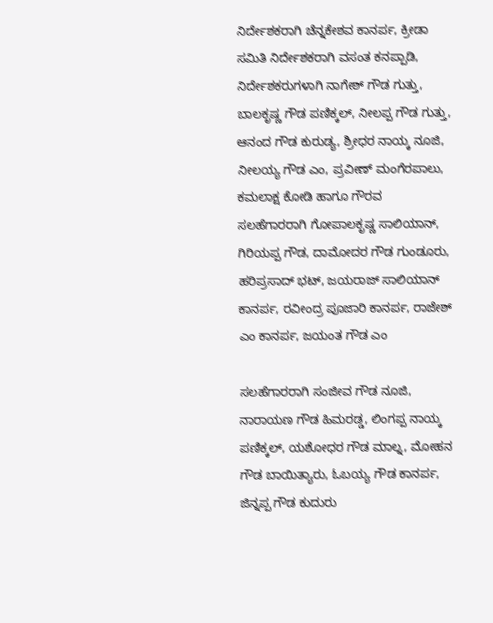ನಿರ್ದೇಶಕರಾಗಿ ಚೆನ್ನಕೇಶವ ಕಾನರ್ಪ, ಕ್ರೀಡಾ ಸಮಿತಿ ನಿರ್ದೇಶಕರಾಗಿ ವಸಂತ ಕನಪ್ಪಾಡಿ, ನಿರ್ದೇಶಕರುಗಳಾಗಿ ನಾಗೇಶ್ ಗೌಡ ಗುತ್ತು,  ಬಾಲಕೃಷ್ಣ ಗೌಡ ಪಣಿಕ್ಕಲ್, ನೀಲಪ್ಪ ಗೌಡ ಗುತ್ತು,  ಆನಂದ ಗೌಡ ಕುರುಡ್ಯ, ಶ್ರೀಧರ ನಾಯ್ಕ ನೂಜಿ,  ನೀಲಯ್ಯ ಗೌಡ ಎಂ, ಪ್ರವೀಣ್ ಮಂಗೆರಪಾಲು, ಕಮಲಾಕ್ಷ ಕೋಡಿ ಹಾಗೂ ಗೌರವ ಸಲಹೆಗಾರರಾಗಿ ಗೋಪಾಲಕೃಷ್ಣ ಸಾಲಿಯಾನ್, ಗಿರಿಯಪ್ಪ ಗೌಡ, ದಾಮೋದರ ಗೌಡ ಗುಂಡೂರು, ಹರಿಪ್ರಸಾದ್ ಭಟ್, ಜಯರಾಜ್ ಸಾಲಿಯಾನ್ ಕಾನರ್ಪ, ರವೀಂದ್ರ ಪೂಜಾರಿ ಕಾನರ್ಪ, ರಾಜೇಶ್ ಎಂ ಕಾನರ್ಪ, ಜಯಂತ ಗೌಡ ಎಂ

ಸಲಹೆಗಾರರಾಗಿ ಸಂಜೀವ ಗೌಡ ನೂಜಿ, ನಾರಾಯಣ ಗೌಡ ಹಿಮರಡ್ಡ, ಲಿಂಗಪ್ಪ ನಾಯ್ಕ ಪಣಿಕ್ಕಲ್, ಯಶೋಧರ ಗೌಡ ಮಾಲ್ನ, ಮೋಹನ ಗೌಡ ಬಾಯಿತ್ಯಾರು, ಓಬಯ್ಯ ಗೌಡ ಕಾನರ್ಪ, ಜಿನ್ನಪ್ಪ ಗೌಡ ಕುದುರು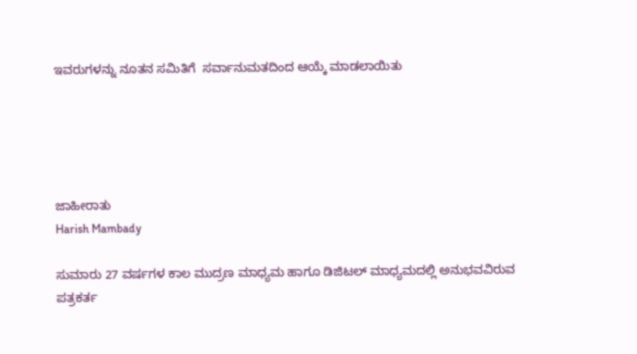ಇವರುಗಳನ್ನು ನೂತನ ಸಮಿತಿಗೆ  ಸರ್ವಾನುಮತದಿಂದ ಆಯ್ಕೆ ಮಾಡಲಾಯಿತು





ಜಾಹೀರಾತು
Harish Mambady

ಸುಮಾರು 27 ವರ್ಷಗಳ ಕಾಲ ಮುದ್ರಣ ಮಾಧ್ಯಮ ಹಾಗೂ ಡಿಜಿಟಲ್ ಮಾಧ್ಯಮದಲ್ಲಿ ಅನುಭವವಿರುವ ಪತ್ರಕರ್ತ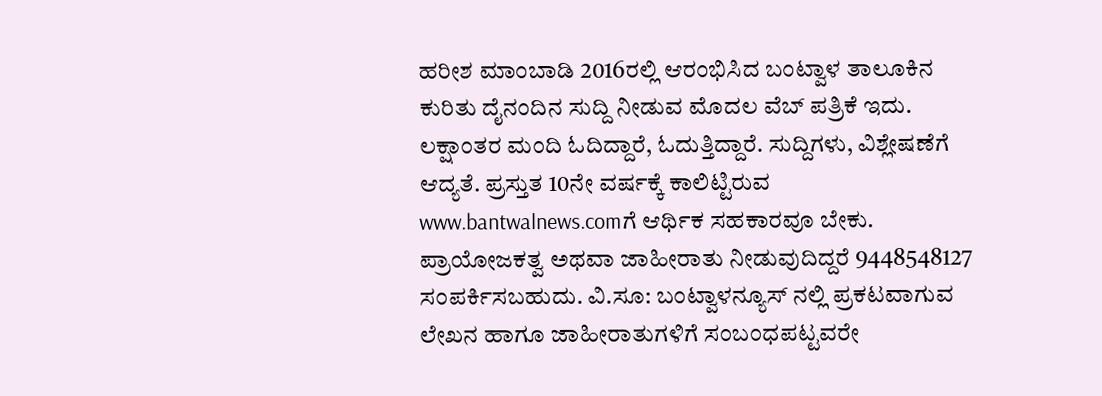ಹರೀಶ ಮಾಂಬಾಡಿ 2016ರಲ್ಲಿ ಆರಂಭಿಸಿದ ಬಂಟ್ವಾಳ ತಾಲೂಕಿನ ಕುರಿತು ದೈನಂದಿನ ಸುದ್ದಿ ನೀಡುವ ಮೊದಲ ವೆಬ್ ಪತ್ರಿಕೆ ಇದು. ಲಕ್ಷಾಂತರ ಮಂದಿ ಓದಿದ್ದಾರೆ, ಓದುತ್ತಿದ್ದಾರೆ. ಸುದ್ದಿಗಳು, ವಿಶ್ಲೇಷಣೆಗೆ ಆದ್ಯತೆ. ಪ್ರಸ್ತುತ 10ನೇ ವರ್ಷಕ್ಕೆ ಕಾಲಿಟ್ಟಿರುವ www.bantwalnews.comಗೆ ಆರ್ಥಿಕ ಸಹಕಾರವೂ ಬೇಕು. ಪ್ರಾಯೋಜಕತ್ವ ಅಥವಾ ಜಾಹೀರಾತು ನೀಡುವುದಿದ್ದರೆ 9448548127 ಸಂಪರ್ಕಿಸಬಹುದು. ವಿ.ಸೂ: ಬಂಟ್ವಾಳನ್ಯೂಸ್ ನಲ್ಲಿ ಪ್ರಕಟವಾಗುವ ಲೇಖನ ಹಾಗೂ ಜಾಹೀರಾತುಗಳಿಗೆ ಸಂಬಂಧಪಟ್ಟವರೇ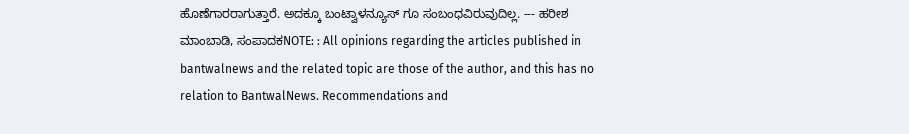ಹೊಣೆಗಾರರಾಗುತ್ತಾರೆ. ಅದಕ್ಕೂ ಬಂಟ್ವಾಳನ್ಯೂಸ್ ಗೂ ಸಂಬಂಧವಿರುವುದಿಲ್ಲ. --- ಹರೀಶ ಮಾಂಬಾಡಿ, ಸಂಪಾದಕNOTE: : All opinions regarding the articles published in bantwalnews and the related topic are those of the author, and this has no relation to BantwalNews. Recommendations and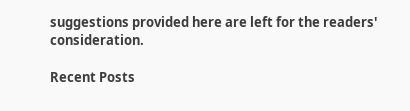suggestions provided here are left for the readers' consideration.

Recent Posts